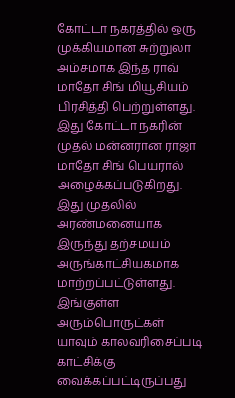கோட்டா நகரத்தில் ஒரு முக்கியமான சுற்றுலா அம்சமாக இந்த ராவ் மாதோ சிங் மியூசியம் பிரசித்தி பெற்றுள்ளது. இது கோட்டா நகரின் முதல் மன்னரான ராஜா மாதோ சிங் பெயரால் அழைக்கப்படுகிறது. இது முதலில் அரண்மனையாக இருந்து தற்சமயம் அருங்காட்சியகமாக மாற்றப்பட்டுள்ளது.
இங்குள்ள அரும்பொருட்கள் யாவும் காலவரிசைப்படி காட்சிக்கு வைக்கப்பட்டிருப்பது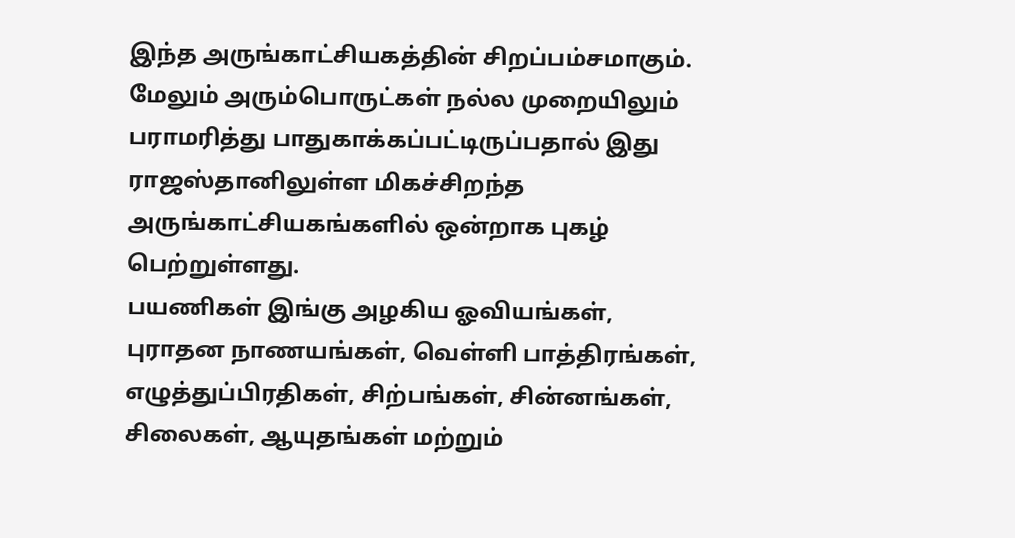இந்த அருங்காட்சியகத்தின் சிறப்பம்சமாகும். மேலும் அரும்பொருட்கள் நல்ல முறையிலும் பராமரித்து பாதுகாக்கப்பட்டிருப்பதால் இது ராஜஸ்தானிலுள்ள மிகச்சிறந்த அருங்காட்சியகங்களில் ஒன்றாக புகழ் பெற்றுள்ளது.
பயணிகள் இங்கு அழகிய ஓவியங்கள், புராதன நாணயங்கள், வெள்ளி பாத்திரங்கள், எழுத்துப்பிரதிகள், சிற்பங்கள், சின்னங்கள், சிலைகள், ஆயுதங்கள் மற்றும்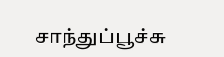சாந்துப்பூச்சு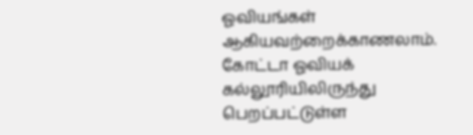ஓவியங்கள் ஆகியவற்றைக்காணலாம்.
கோட்டா ஓவியக் கல்லூரியிலிருந்து பெறப்பட்டுள்ள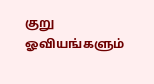குறு ஓவியங்களும்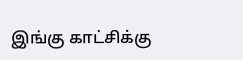இங்கு காட்சிக்கு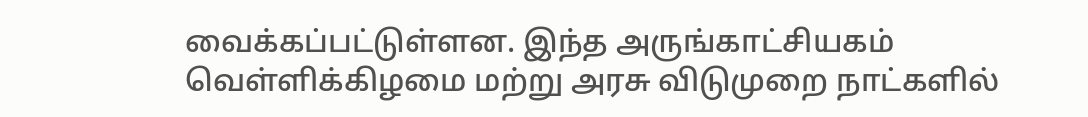வைக்கப்பட்டுள்ளன. இந்த அருங்காட்சியகம் வெள்ளிக்கிழமை மற்று அரசு விடுமுறை நாட்களில்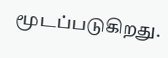மூடப்படுகிறது.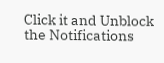Click it and Unblock the Notifications